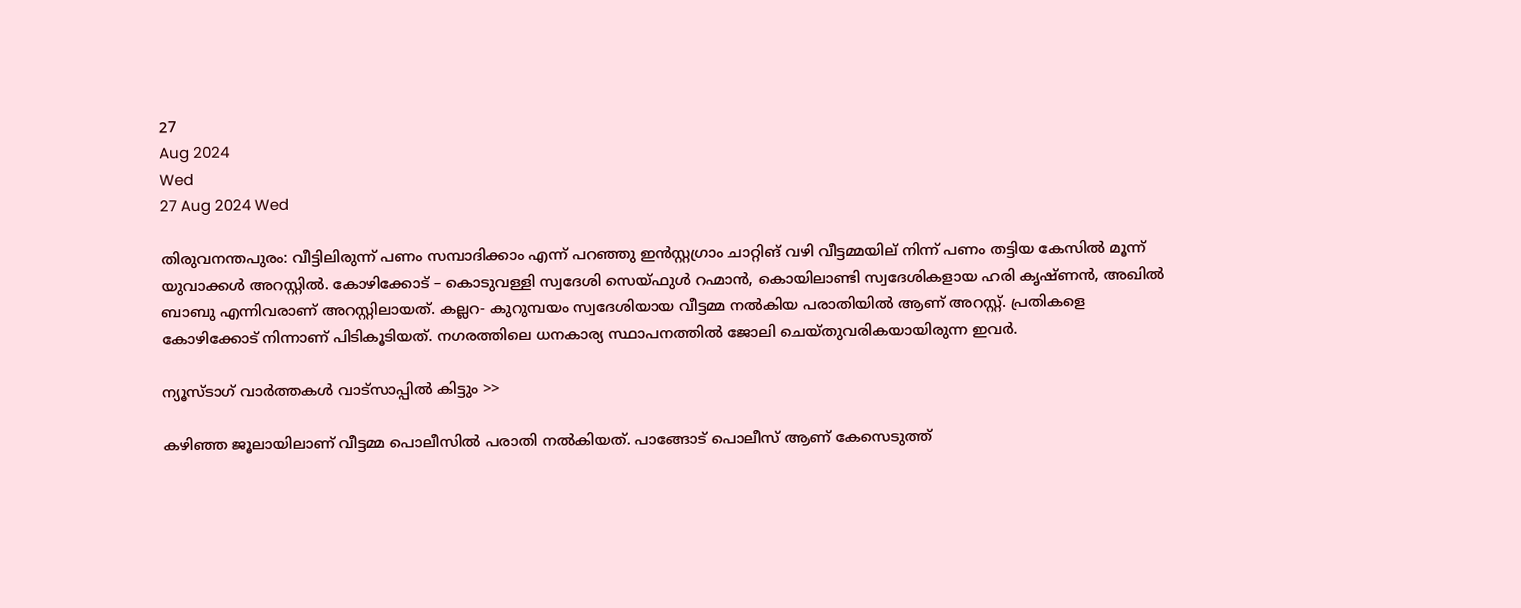27
Aug 2024
Wed
27 Aug 2024 Wed

തിരുവനന്തപുരം: വീട്ടിലിരുന്ന് പണം സമ്പാദിക്കാം എന്ന് പറഞ്ഞു ഇന്‍സ്റ്റഗ്രാം ചാറ്റിങ് വഴി വീട്ടമ്മയില് നിന്ന് പണം തട്ടിയ കേസിൽ മൂന്ന് യുവാക്കൾ അറസ്റ്റിൽ. കോഴിക്കോട് – കൊടുവള്ളി സ്വദേശി സെയ്ഫുള്‍ റഹ്മാന്‍, കൊയിലാണ്ടി സ്വദേശികളായ ഹരി കൃഷ്ണന്‍, അഖില്‍ ബാബു എന്നിവരാണ് അറസ്റ്റിലായത്. കല്ലറ- കുറുമ്പയം സ്വദേശിയായ വീട്ടമ്മ നൽകിയ പരാതിയിൽ ആണ് അറസ്റ്റ്. പ്രതികളെ കോഴിക്കോട് നിന്നാണ് പിടികൂടിയത്. നഗരത്തിലെ ധനകാര്യ സ്ഥാപനത്തില്‍ ജോലി ചെയ്തുവരികയായിരുന്ന ഇവര്‍.

ന്യൂസ്ടാഗ് വാര്‍ത്തകള്‍ വാട്‌സാപ്പില്‍ കിട്ടും >>

കഴിഞ്ഞ ജൂലായിലാണ് വീട്ടമ്മ പൊലീസില്‍ പരാതി നല്‍കിയത്. പാങ്ങോട് പൊലീസ് ആണ് കേസെടുത്ത്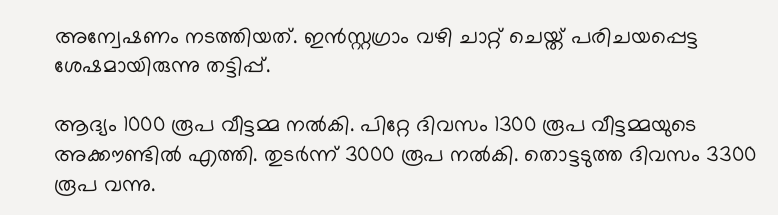അന്വേഷണം നടത്തിയത്. ഇന്‍സ്റ്റഗ്രാം വഴി ചാറ്റ് ചെയ്ത് പരിചയപ്പെട്ട ശേഷമായിരുന്നു തട്ടിപ്പ്.

ആദ്യം 1000 രൂപ വീട്ടമ്മ നല്‍കി. പിറ്റേ ദിവസം 1300 രൂപ വീട്ടമ്മയുടെ അക്കൗണ്ടില്‍ എത്തി. തുടര്‍ന്ന് 3000 രൂപ നല്‍കി. തൊട്ടടുത്ത ദിവസം 3300 രൂപ വന്നു.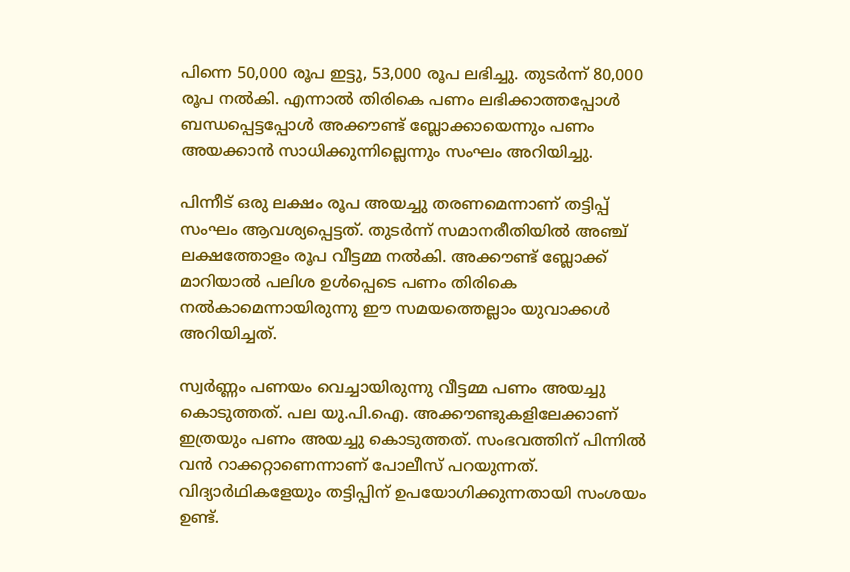പിന്നെ 50,000 രൂപ ഇട്ടു, 53,000 രൂപ ലഭിച്ചു. തുടര്‍ന്ന് 80,000 രൂപ നല്‍കി. എന്നാല്‍ തിരികെ പണം ലഭിക്കാത്തപ്പോള്‍ ബന്ധപ്പെട്ടപ്പോള്‍ അക്കൗണ്ട് ബ്ലോക്കായെന്നും പണം അയക്കാന്‍ സാധിക്കുന്നില്ലെന്നും സംഘം അറിയിച്ചു.

പിന്നീട് ഒരു ലക്ഷം രൂപ അയച്ചു തരണമെന്നാണ് തട്ടിപ്പ് സംഘം ആവശ്യപ്പെട്ടത്. തുടര്‍ന്ന് സമാനരീതിയില്‍ അഞ്ച് ലക്ഷത്തോളം രൂപ വീട്ടമ്മ നല്‍കി. അക്കൗണ്ട് ബ്ലോക്ക് മാറിയാല്‍ പലിശ ഉള്‍പ്പെടെ പണം തിരികെ നല്‍കാമെന്നായിരുന്നു ഈ സമയത്തെല്ലാം യുവാക്കൾ അറിയിച്ചത്.

സ്വര്‍ണ്ണം പണയം വെച്ചായിരുന്നു വീട്ടമ്മ പണം അയച്ചു കൊടുത്തത്. പല യു.പി.ഐ. അക്കൗണ്ടുകളിലേക്കാണ് ഇത്രയും പണം അയച്ചു കൊടുത്തത്. സംഭവത്തിന് പിന്നില്‍ വന്‍ റാക്കറ്റാണെന്നാണ് പോലീസ് പറയുന്നത്. വിദ്യാര്‍ഥികളേയും തട്ടിപ്പിന് ഉപയോഗിക്കുന്നതായി സംശയം ഉണ്ട്.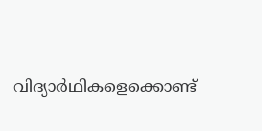വിദ്യാര്‍ഥികളെക്കൊണ്ട്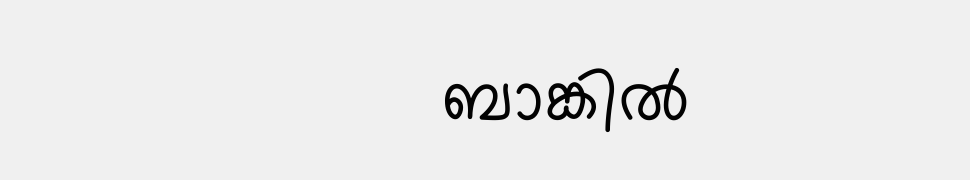ബാങ്കില്‍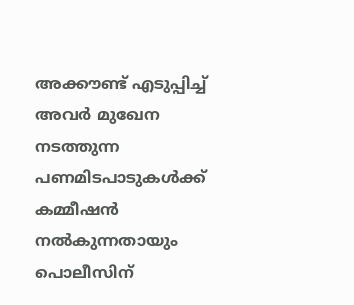അക്കൗണ്ട് എടുപ്പിച്ച് അവര്‍ മുഖേന നടത്തുന്ന പണമിടപാടുകള്‍ക്ക് കമ്മീഷന്‍ നല്‍കുന്നതായും പൊലീസിന്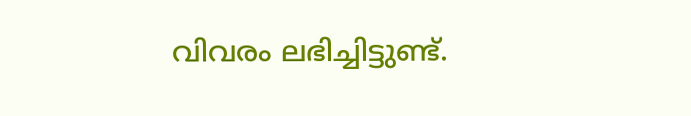വിവരം ലഭിച്ചിട്ടുണ്ട്.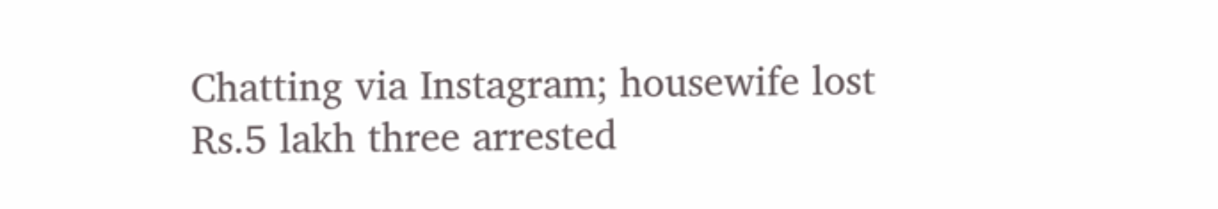Chatting via Instagram; housewife lost Rs.5 lakh three arrested